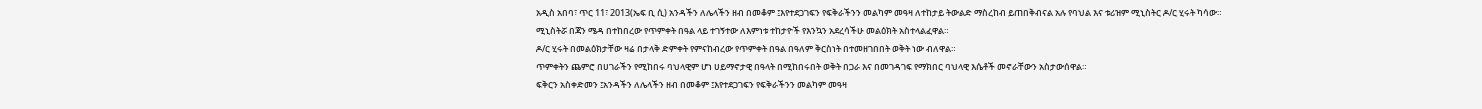አዲስ አበባ፣ ጥር 11፣ 2013(ኤፍ ቢ ሲ) አንዳችን ለሌላችን ዘብ በመቆም ፤እየተደጋገፍን የፍቅራችንን መልካም መዓዛ ለተከታይ ትውልድ ማስረከብ ይጠበቅብናል አሉ የባህል እና ቱሪዝም ሚኒስትር ዶ/ር ሂሩት ካሳው።
ሚኒስትሯ በጃን ሜዳ በተከበረው የጥምቀት በዓል ላይ ተገኝተው ለእምነቱ ተከታዮች የእንኳን አደረሳችሁ መልዕክት አስተላልፈዋል።
ዶ/ር ሂሩት በመልዕክታቸው ዛሬ በታላቅ ድምቀት የምናከብረው የጥምቀት በዓል በዓለም ቅርስነት በተመዘገበበት ወቅት ነው ብለዋል።
ጥምቀትን ጨምሮ በሀገራችን የሚከበሩ ባህላዊም ሆነ ሀይማኖታዊ በዓላት በሚከበሩበት ወቅት በጋራ እና በመገዳገፍ የማክበር ባህላዊ እሴቶች መኖራቸውን አስታውሰዋል።
ፍቅርን አስቀድመን ፤አንዳችን ለሌላችን ዘብ በመቆም ፤እየተደጋገፍን የፍቅራችንን መልካም መዓዛ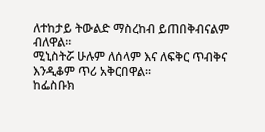ለተከታይ ትውልድ ማስረከብ ይጠበቅብናልም ብለዋል።
ሚኒስትሯ ሁሉም ለሰላም እና ለፍቅር ጥብቅና እንዲቆም ጥሪ አቅርበዋል።
ከፌስቡክ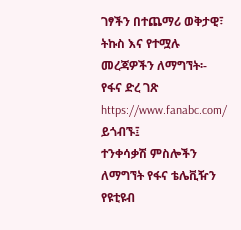ገፃችን በተጨማሪ ወቅታዊ፣ ትኩስ እና የተሟሉ መረጃዎችን ለማግኘት፡-
የፋና ድረ ገጽ https://www.fanabc.com/ ይጎብኙ፤
ተንቀሳቃሽ ምስሎችን ለማግኘት የፋና ቴሌቪዥን የዩቲዩብ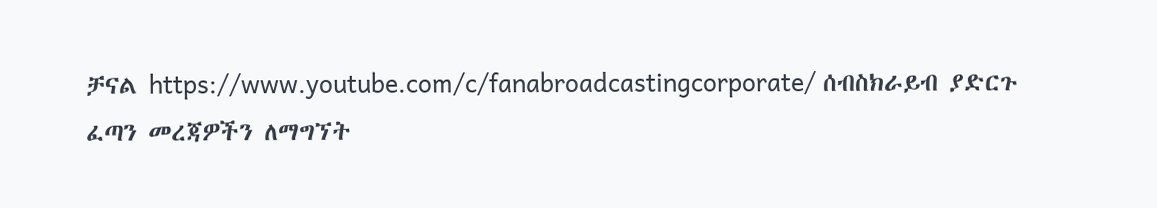ቻናል https://www.youtube.com/c/fanabroadcastingcorporate/ ሰብስክራይብ ያድርጉ
ፈጣን መረጃዎችን ለማግኘት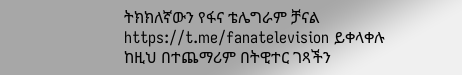ትክክለኛውን የፋና ቴሌግራም ቻናል https://t.me/fanatelevision ይቀላቀሉ
ከዚህ በተጨማሪም በትዊተር ገጻችን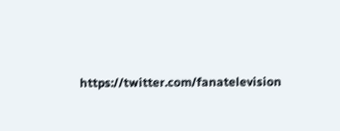https://twitter.com/fanatelevision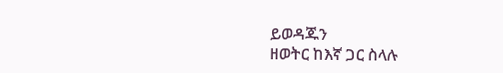ይወዳጁን
ዘወትር ከእኛ ጋር ስላሉ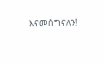እናመሰግናለን!